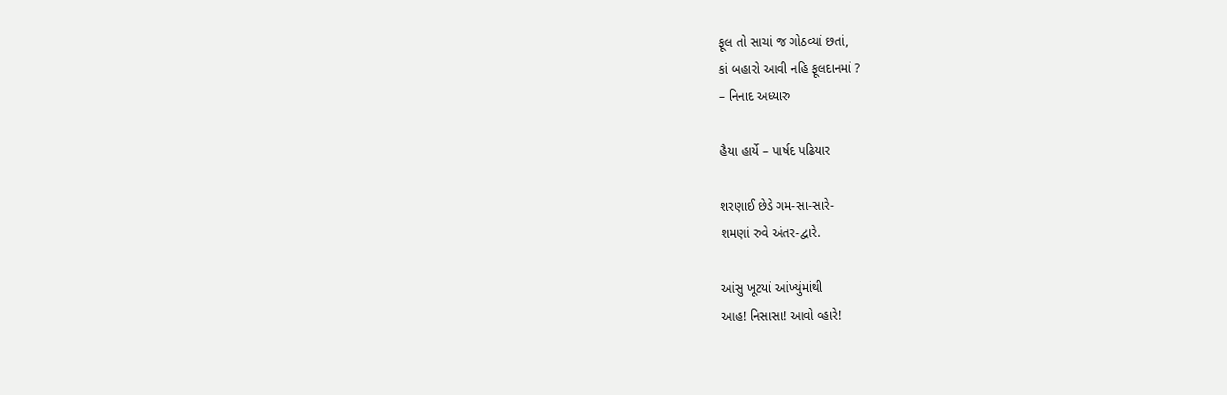ફૂલ તો સાચાં જ ગોઠવ્યાં છતાં,
કાં બહારો આવી નહિ ફૂલદાનમાં ?
– નિનાદ અધ્યારુ

હૈયા હાર્યે – પાર્ષદ પઢિયાર

શરણાઈ છેડે ગમ-સા-સારે-
શમણાં રુવે અંતર-દ્વારે.

આંસુ ખૂટયાં આંખ્યુંમાંથી
આહ! નિસાસા! આવો વ્હારે!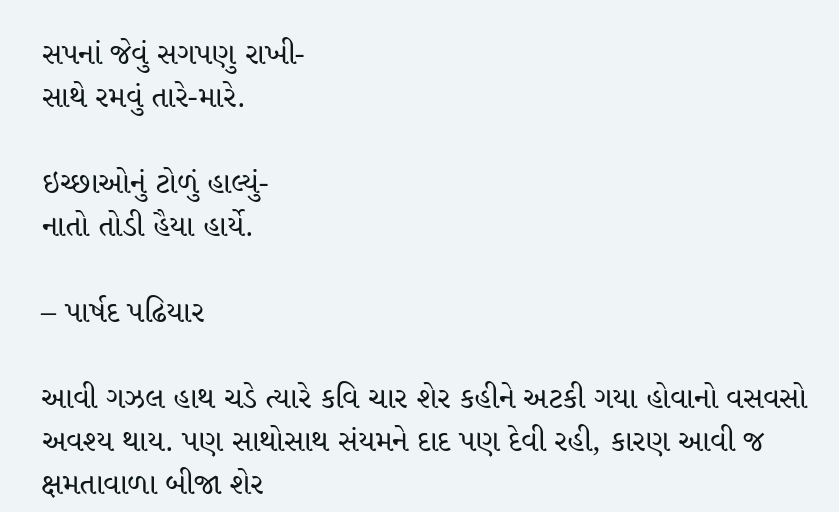સપનાં જેવું સગપણુ રાખી-
સાથે રમવું તારે-મારે.

ઇચ્છાઓનું ટોળું હાલ્યું-
નાતો તોડી હૈયા હાર્યે.

– પાર્ષદ પઢિયાર

આવી ગઝલ હાથ ચડે ત્યારે કવિ ચાર શેર કહીને અટકી ગયા હોવાનો વસવસો અવશ્ય થાય. પણ સાથોસાથ સંયમને દાદ પણ દેવી રહી, કારણ આવી જ ક્ષમતાવાળા બીજા શેર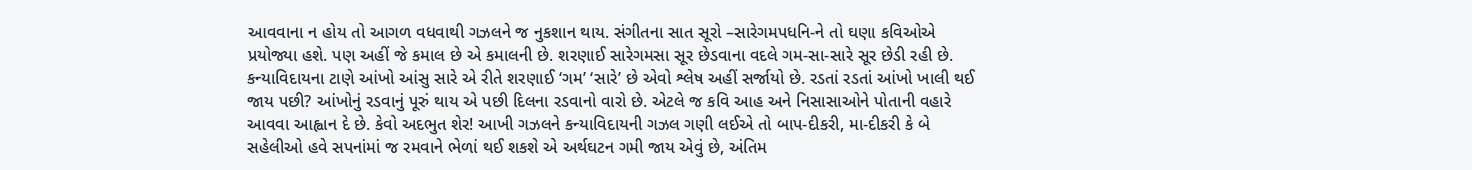આવવાના ન હોય તો આગળ વધવાથી ગઝલને જ નુકશાન થાય. સંગીતના સાત સૂરો –સારેગમપધનિ-ને તો ઘણા કવિઓએ પ્રયોજ્યા હશે. પણ અહીં જે કમાલ છે એ કમાલની છે. શરણાઈ સારેગમસા સૂર છેડવાના વદલે ગમ-સા-સારે સૂર છેડી રહી છે. કન્યાવિદાયના ટાણે આંખો આંસુ સારે એ રીતે શરણાઈ ‘ગમ’ ‘સારે’ છે એવો શ્લેષ અહીં સર્જાયો છે. રડતાં રડતાં આંખો ખાલી થઈ જાય પછી? આંખોનું રડવાનું પૂરું થાય એ પછી દિલના રડવાનો વારો છે. એટલે જ કવિ આહ અને નિસાસાઓને પોતાની વહારે આવવા આહ્વાન દે છે. કેવો અદભુત શેર! આખી ગઝલને કન્યાવિદાયની ગઝલ ગણી લઈએ તો બાપ-દીકરી, મા-દીકરી કે બે સહેલીઓ હવે સપનાંમાં જ રમવાને ભેળાં થઈ શકશે એ અર્થઘટન ગમી જાય એવું છે, અંતિમ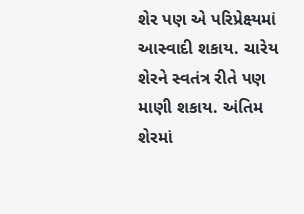શેર પણ એ પરિપ્રેક્ષ્યમાં આસ્વાદી શકાય. ચારેય શેરને સ્વતંત્ર રીતે પણ માણી શકાય. અંતિમ શેરમાં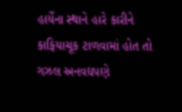હાર્યેના સ્થાને હારે કારીને કાફિયાચૂક ટાળવામાં હોત તો ગઝલ અનવદ્યપણે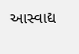આસ્વાદ્ય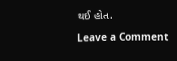થઈ હોત.

Leave a Comment